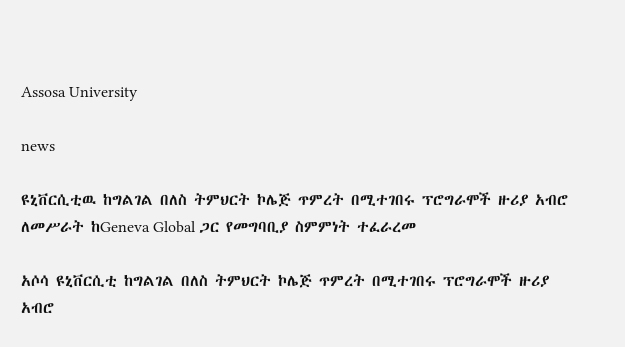Assosa University

news

ዩኒቨርሲቲዉ ከግልገል በለስ ትምህርት ኮሌጅ ጥምረት በሚተገበሩ ፕሮግራሞች ዙሪያ አብሮ ለመሥራት ከGeneva Global ጋር የመግባቢያ ስምምነት ተፈራረመ

አሶሳ ዩኒቨርሲቲ ከግልገል በለስ ትምህርት ኮሌጅ ጥምረት በሚተገበሩ ፕሮግራሞች ዙሪያ አብሮ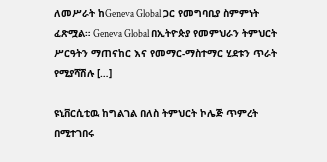ለመሥራት ከGeneva Global ጋር የመግባቢያ ስምምነት ፈጽሟል። Geneva Global በኢትዮጵያ የመምህራን ትምህርት ሥርዓትን ማጠናከር እና የመማር-ማስተማር ሂደቱን ጥራት የሚያሻሽሉ […]

ዩኒቨርሲቲዉ ከግልገል በለስ ትምህርት ኮሌጅ ጥምረት በሚተገበሩ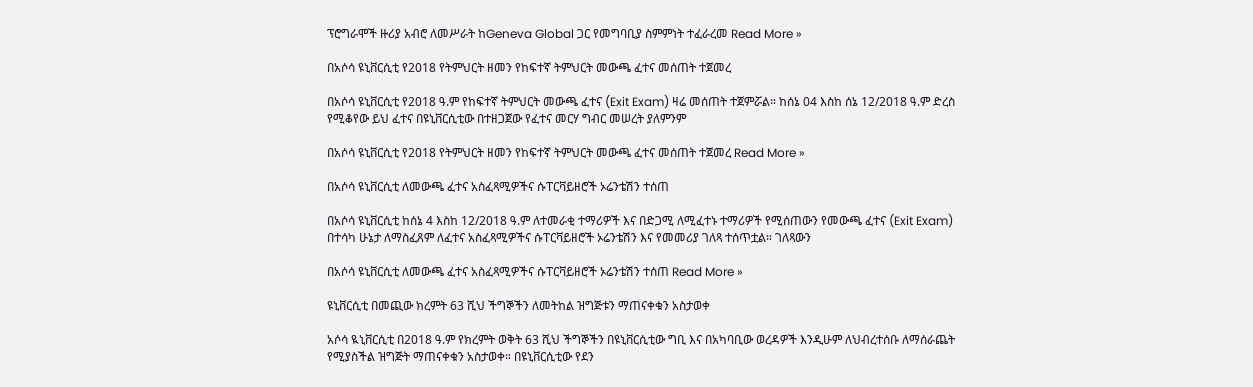ፕሮግራሞች ዙሪያ አብሮ ለመሥራት ከGeneva Global ጋር የመግባቢያ ስምምነት ተፈራረመ Read More »

በአሶሳ ዩኒቨርሲቲ የ2018 የትምህርት ዘመን የከፍተኛ ትምህርት መውጫ ፈተና መሰጠት ተጀመረ

በአሶሳ ዩኒቨርሲቲ የ2018 ዓ.ም የከፍተኛ ትምህርት መውጫ ፈተና (Exit Exam) ዛሬ መሰጠት ተጀምሯል። ከሰኔ 04 እስከ ሰኔ 12/2018 ዓ.ም ድረስ የሚቆየው ይህ ፈተና በዩኒቨርሲቲው በተዘጋጀው የፈተና መርሃ ግብር መሠረት ያለምንም

በአሶሳ ዩኒቨርሲቲ የ2018 የትምህርት ዘመን የከፍተኛ ትምህርት መውጫ ፈተና መሰጠት ተጀመረ Read More »

በአሶሳ ዩኒቨርሲቲ ለመውጫ ፈተና አስፈጻሚዎችና ሱፐርቫይዘሮች ኦሬንቴሽን ተሰጠ

በአሶሳ ዩኒቨርሲቲ ከሰኔ 4 እስከ 12/2018 ዓ.ም ለተመራቂ ተማሪዎች እና በድጋሚ ለሚፈተኑ ተማሪዎች የሚሰጠውን የመውጫ ፈተና (Exit Exam) በተሳካ ሁኔታ ለማስፈጸም ለፈተና አስፈጻሚዎችና ሱፐርቫይዘሮች ኦሬንቴሽን እና የመመሪያ ገለጻ ተሰጥቷል። ገለጻውን

በአሶሳ ዩኒቨርሲቲ ለመውጫ ፈተና አስፈጻሚዎችና ሱፐርቫይዘሮች ኦሬንቴሽን ተሰጠ Read More »

ዩኒቨርሲቲ በመጪው ክረምት 63 ሺህ ችግኞችን ለመትከል ዝግጅቱን ማጠናቀቁን አስታወቀ

አሶሳ ዪኒቨርሲቲ በ2018 ዓ.ም የክረምት ወቅት 63 ሺህ ችግኞችን በዩኒቨርሲቲው ግቢ እና በአካባቢው ወረዳዎች እንዲሁም ለህብረተሰቡ ለማሰራጨት የሚያስችል ዝግጅት ማጠናቀቁን አስታወቀ። በዩኒቨርሲቲው የደን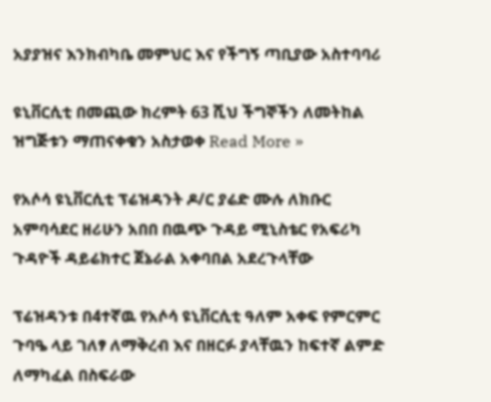አያያዝና እንክብካቤ መምህር እና የችግኝ ጣቢያው አስተባባሪ

ዩኒቨርሲቲ በመጪው ክረምት 63 ሺህ ችግኞችን ለመትከል ዝግጅቱን ማጠናቀቁን አስታወቀ Read More »

የአሶሳ ዩኒቨርሲቲ ፕሬዝዳንት ዶ/ር ያሬድ ሙሉ ለክቡር አምባሳደር ዘሪሁን አበበ በዉጭ ጉዳይ ሚኒስቴር የአፍሪካ ጉዳዮች ዳይሬክተር ጀኔራል አቀባበል አደረጉላቸው

ፕሬዝዳንቱ በ4ተኛዉ የአሶሳ ዩኒቨርሲቲ ዓለም አቀፍ የምርምር ጉባዔ ላይ ገለፃ ለማቅረብ እና በዘርፉ ያላቸዉን ከፍተኛ ልምድ ለማካፈል በስፍራው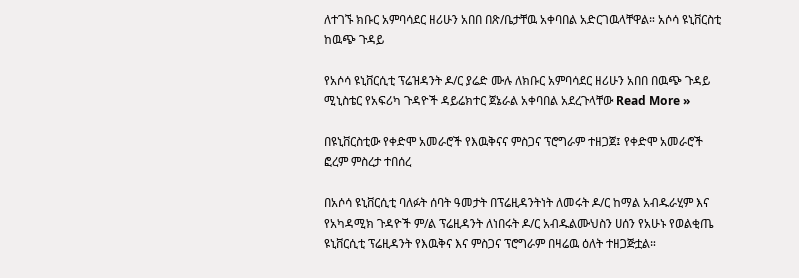ለተገኙ ክቡር አምባሳደር ዘሪሁን አበበ በጽ/ቤታቸዉ አቀባበል አድርገዉላቸዋል። አሶሳ ዩኒቨርስቲ ከዉጭ ጉዳይ

የአሶሳ ዩኒቨርሲቲ ፕሬዝዳንት ዶ/ር ያሬድ ሙሉ ለክቡር አምባሳደር ዘሪሁን አበበ በዉጭ ጉዳይ ሚኒስቴር የአፍሪካ ጉዳዮች ዳይሬክተር ጀኔራል አቀባበል አደረጉላቸው Read More »

በዩኒቨርስቲው የቀድሞ አመራሮች የእዉቅናና ምስጋና ፕሮግራም ተዘጋጀ፤ የቀድሞ አመራሮች ፎረም ምስረታ ተበሰረ

በአሶሳ ዩኒቨርሲቲ ባለፉት ሰባት ዓመታት በፕሬዚዳንትነት ለመሩት ዶ/ር ከማል አብዱራሂም እና የአካዳሚክ ጉዳዮች ም/ል ፕሬዚዳንት ለነበሩት ዶ/ር አብዱልሙህስን ሀሰን የአሁኑ የወልቂጤ ዩኒቨርሲቲ ፕሬዚዳንት የእዉቅና እና ምስጋና ፕሮግራም በዛሬዉ ዕለት ተዘጋጅቷል።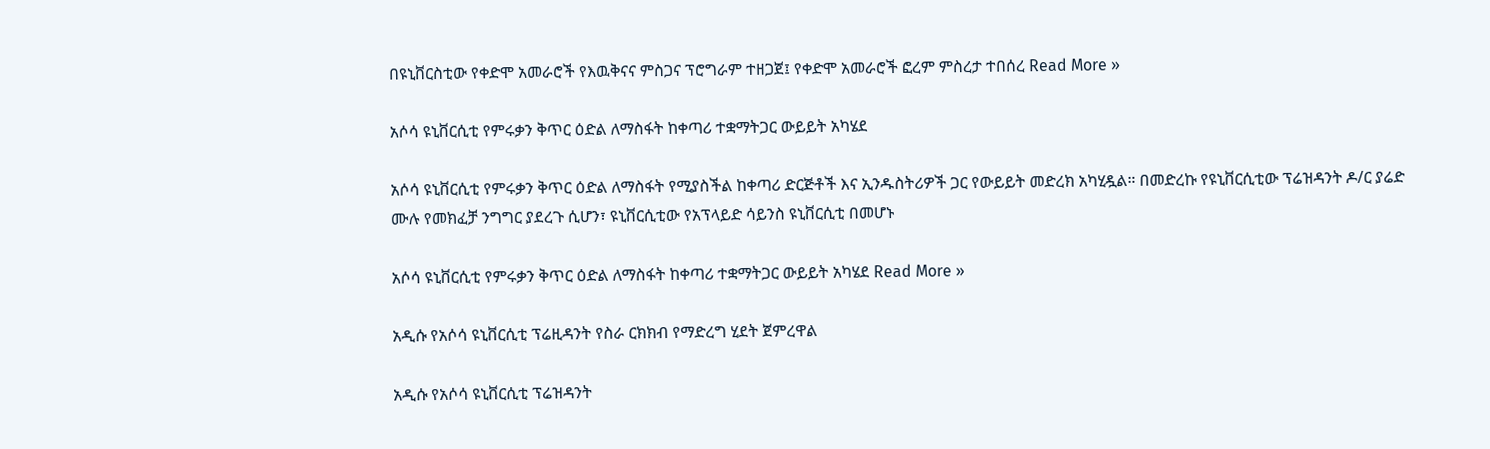በዩኒቨርስቲው የቀድሞ አመራሮች የእዉቅናና ምስጋና ፕሮግራም ተዘጋጀ፤ የቀድሞ አመራሮች ፎረም ምስረታ ተበሰረ Read More »

አሶሳ ዩኒቨርሲቲ የምሩቃን ቅጥር ዕድል ለማስፋት ከቀጣሪ ተቋማትጋር ውይይት አካሄደ

አሶሳ ዩኒቨርሲቲ የምሩቃን ቅጥር ዕድል ለማስፋት የሚያስችል ከቀጣሪ ድርጅቶች እና ኢንዱስትሪዎች ጋር የውይይት መድረክ አካሂዷል። በመድረኩ የዩኒቨርሲቲው ፕሬዝዳንት ዶ/ር ያሬድ ሙሉ የመክፈቻ ንግግር ያደረጉ ሲሆን፣ ዩኒቨርሲቲው የአፕላይድ ሳይንስ ዩኒቨርሲቲ በመሆኑ

አሶሳ ዩኒቨርሲቲ የምሩቃን ቅጥር ዕድል ለማስፋት ከቀጣሪ ተቋማትጋር ውይይት አካሄደ Read More »

አዲሱ የአሶሳ ዩኒቨርሲቲ ፕሬዚዳንት የስራ ርክክብ የማድረግ ሂደት ጀምረዋል

አዲሱ የአሶሳ ዩኒቨርሲቲ ፕሬዝዳንት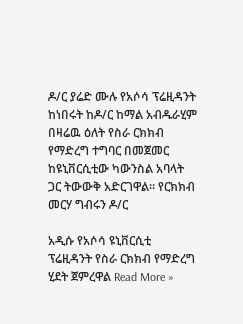ዶ/ር ያሬድ ሙሉ የአሶሳ ፕሬዚዳንት ከነበሩት ከዶ/ር ከማል አብዱራሂም በዛሬዉ ዕለት የስራ ርክክብ የማድረግ ተግባር በመጀመር ከዩኒቨርሲቲው ካውንስል አባላት ጋር ትውውቅ አድርገዋል፡፡ የርክክብ መርሃ ግብሩን ዶ/ር

አዲሱ የአሶሳ ዩኒቨርሲቲ ፕሬዚዳንት የስራ ርክክብ የማድረግ ሂደት ጀምረዋል Read More »